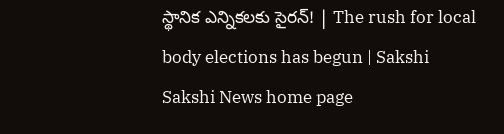స్థానిక ఎన్నికలకు సైరన్‌! | The rush for local body elections has begun | Sakshi
Sakshi News home page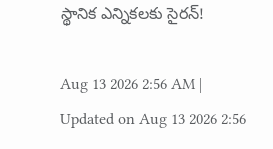స్థానిక ఎన్నికలకు సైరన్‌!

Aug 13 2026 2:56 AM | Updated on Aug 13 2026 2:56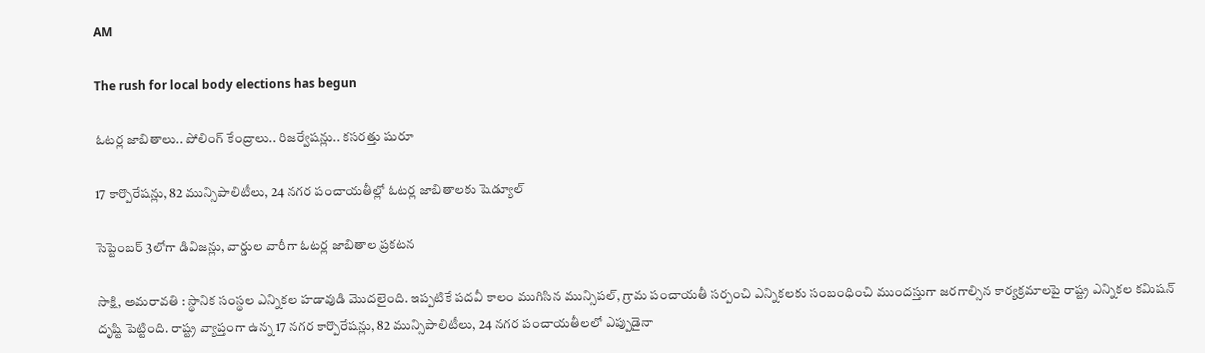AM

The rush for local body elections has begun

ఓటర్ల జాబితాలు.. పోలింగ్‌ కేంద్రాలు.. రిజర్వేషన్లు.. కసరత్తు షురూ

17 కార్పొరేషన్లు, 82 మున్సిపాలిటీలు, 24 నగర పంచాయతీల్లో ఓటర్ల జాబితాలకు షెడ్యూల్‌

సెప్టెంబర్ 3లోగా డివిజన్లు, వార్డుల వారీగా ఓటర్ల జాబితాల ప్రకటన

సాక్షి, అమరావతి : స్థానిక సంస్థల ఎన్నికల హడావుడి మొదలైంది. ఇప్పటికే పదవీ కాలం ముగిసిన మున్సిపల్, గ్రామ పంచాయతీ సర్పంచి ఎన్నికలకు సంబంధించి ముందస్తుగా జరగాల్సిన కార్యక్రమాలపై రాష్ట్ర ఎన్నికల కమిషన్‌ దృష్టి పెట్టింది. రాష్ట్ర వ్యాప్తంగా ఉన్న 17 నగర కార్పొరేషన్లు, 82 మున్సిపాలిటీలు, 24 నగర పంచాయతీలలో ఎప్పుడైనా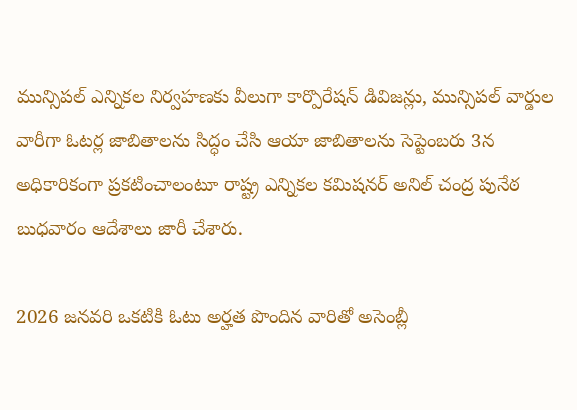మున్సిపల్‌ ఎన్నికల నిర్వహణకు వీలుగా కార్పొరేషన్‌ డివిజన్లు, మున్సిపల్‌ వార్డుల వారీగా ఓటర్ల జాబితాలను సిద్ధం చేసి ఆయా జాబితాలను సెప్టెంబరు 3న అధికారికంగా ప్రకటించాలంటూ రాష్ట్ర ఎన్నికల కమిషనర్‌ అనిల్‌ చంద్ర పునేఠ బుధవారం ఆదేశాలు జారీ చేశారు.

2026 జనవరి ఒకటికి ఓటు అర్హత పొందిన వారితో అసెంబ్లీ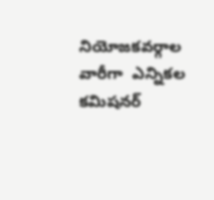నియోజకవర్గాల వారీగా  ఎన్నికల కమిషనర్‌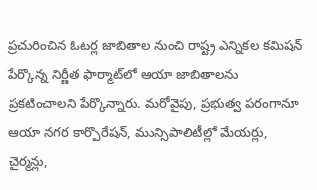ప్రచురించిన ఓటర్ల జాబితాల నుంచి రాష్ట్ర ఎన్నికల కమిషన్‌ పేర్కొన్న నిర్ణీత ఫార్మాట్‌లో ఆయా జాబితాలను ప్రకటించాలని పేర్కొన్నారు. మరోవైపు, ప్రభుత్వ పరంగానూ ఆయా నగర కార్పొరేషన్, మున్సిపాలిటీల్లో మేయర్లు, చైర్మన్లు,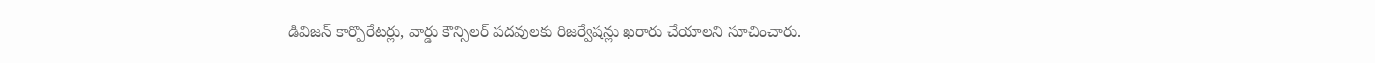డివిజన్‌ కార్పొరేటర్లు, వార్డు కౌన్సిలర్‌ పదవులకు రిజర్వేషన్లు ఖరారు చేయాలని సూచించారు.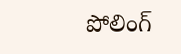పోలింగ్‌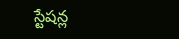స్టేషన్ల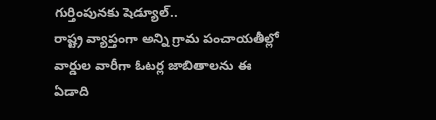గుర్తింపునకు షెడ్యూల్‌..
రాష్ట్ర వ్యాప్తంగా అన్ని గ్రామ పంచాయతీల్లో వార్డుల వారీగా ఓటర్ల జాబితాలను ఈ ఏడాది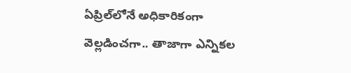ఏప్రిల్‌లోనే అధికారికంగా వెల్లడించగా.. తాజాగా ఎన్నికల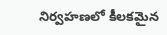నిర్వహణలో కీలకమైన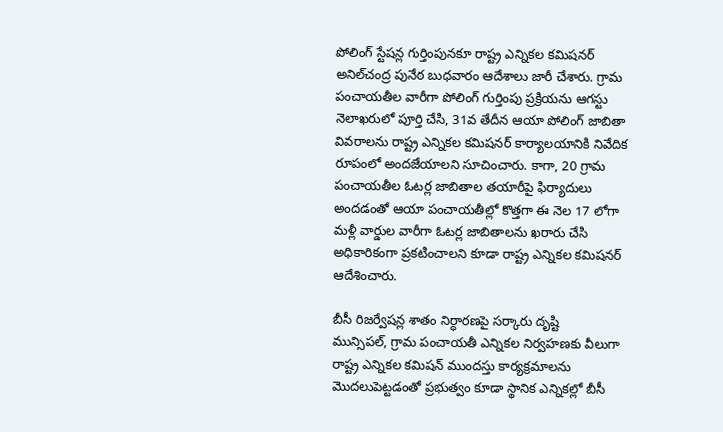పోలింగ్‌ స్టేషన్ల గుర్తింపునకూ రాష్ట్ర ఎన్నికల కమిషనర్‌ అనిల్‌చంద్ర పునేఠ బుధవారం ఆదేశాలు జారీ చేశారు. గ్రామ పంచాయతీల వారీగా పోలింగ్‌ గుర్తింపు ప్రక్రియను ఆగస్టు నెలాఖరులో పూర్తి చేసి, 31వ తేదీన ఆయా పోలింగ్‌ జాబితా వివరాలను రాష్ట్ర ఎన్నికల కమిషనర్‌ కార్యాలయానికి నివేదిక రూపంలో అందజేయాలని సూచించారు. కాగా, 20 గ్రామ పంచాయతీల ఓటర్ల జాబితాల తయారీపై ఫిర్యాదులు అందడంతో ఆయా పంచాయతీల్లో కొత్తగా ఈ నెల 17 లోగా మళ్లీ వార్డుల వారీగా ఓటర్ల జాబితాలను ఖరారు చేసి అధికారికంగా ప్రకటించాలని కూడా రాష్ట్ర ఎన్నికల కమిషనర్‌ ఆదేశించారు.

బీసీ రిజర్వేషన్ల శాతం నిర్ధారణపై సర్కారు దృష్టి
మున్సిపల్, గ్రామ పంచాయతీ ఎన్నికల నిర్వహణకు వీలుగా రాష్ట్ర ఎన్నికల కమిషన్‌ ముందస్తు కార్యక్రమాలను మొదలుపెట్టడంతో ప్రభుత్వం కూడా స్థానిక ఎన్నికల్లో బీసీ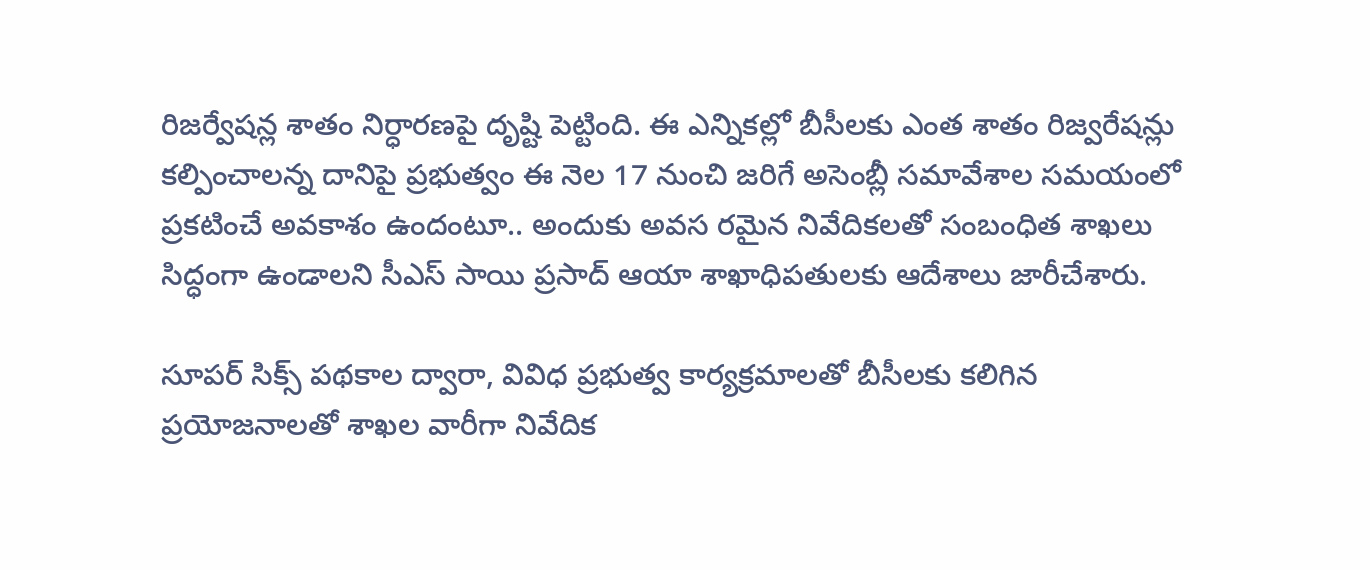రిజర్వేషన్ల శాతం నిర్ధారణపై దృష్టి పెట్టింది. ఈ ఎన్నికల్లో బీసీలకు ఎంత శాతం రిజ్వరేషన్లు కల్పించాలన్న దానిపై ప్రభుత్వం ఈ నెల 17 నుంచి జరిగే అసెంబ్లీ సమావేశాల సమయంలో ప్రకటించే అవకాశం ఉందంటూ.. అందుకు అవస రమైన నివేదికలతో సంబంధిత శాఖలు సిద్ధంగా ఉండాలని సీఎస్‌ సాయి ప్రసాద్‌ ఆయా శాఖాధిపతులకు ఆదేశాలు జారీచేశారు.

సూపర్‌ సిక్స్‌ పథకాల ద్వారా, వివిధ ప్రభుత్వ కార్యక్రమాలతో బీసీలకు కలిగిన ప్రయోజనాలతో శాఖల వారీగా నివేదిక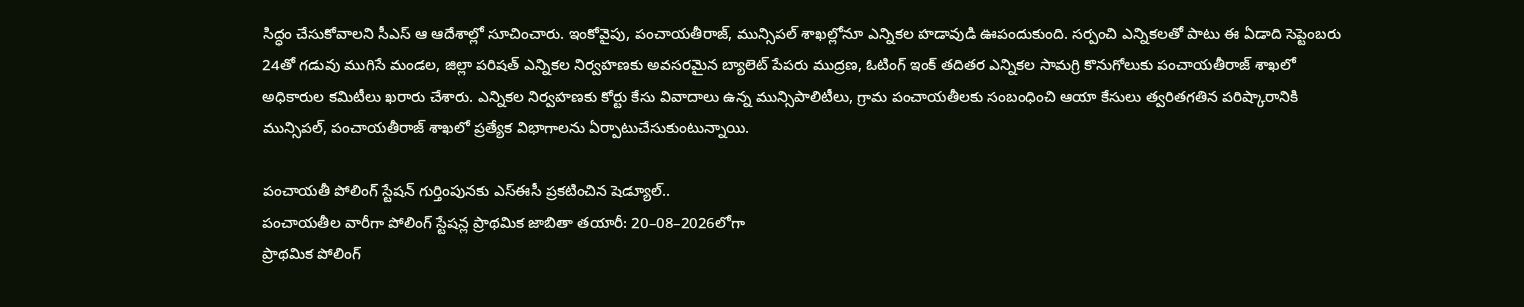సిద్ధం చేసుకోవాలని సీఎస్‌ ఆ ఆదేశాల్లో సూచించారు. ఇంకోవైపు, పంచాయతీరాజ్, మున్సిపల్‌ శాఖల్లోనూ ఎన్నికల హడావుడి ఊపందుకుంది. సర్పంచి ఎన్నికలతో పాటు ఈ ఏడాది సెప్టెంబరు 24తో గడువు ముగిసే మండల, జిల్లా పరిషత్‌ ఎన్నికల నిర్వహణకు అవసరమైన బ్యాలెట్‌ పేపరు ముద్రణ, ఓటింగ్‌ ఇంక్‌ తదితర ఎన్నికల సామగ్రి కొనుగోలుకు పంచాయతీరాజ్‌ శాఖలో అధికారుల కమిటీలు ఖరారు చేశారు. ఎన్నికల నిర్వహణకు కోర్టు కేసు వివాదాలు ఉన్న మున్సిపాలిటీలు, గ్రామ పంచాయతీలకు సంబంధించి ఆయా కేసులు త్వరితగతిన పరిష్కారానికి మున్సిపల్, పంచాయతీరాజ్‌ శాఖలో ప్రత్యేక విభాగాలను ఏర్పాటుచేసుకుంటున్నాయి.

పంచాయతీ పోలింగ్‌ స్టేషన్‌ గుర్తింపునకు ఎస్‌ఈసీ ప్రకటించిన షెడ్యూల్‌..
పంచాయతీల వారీగా పోలింగ్‌ స్టేషన్ల ప్రాథమిక జాబితా తయారీ: 20–08–2026లోగా
ప్రాథమిక పోలింగ్‌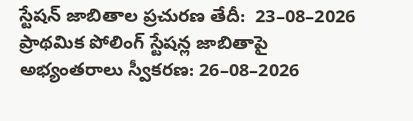స్టేషన్‌ జాబితాల ప్రచురణ తేదీ:  23–08–2026
ప్రాథమిక పోలింగ్‌ స్టేషన్ల జాబితాపై అభ్యంతరాలు స్వీకరణ: 26–08–2026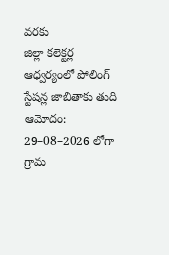వరకు
జిల్లా కలెక్టర్ల ఆధ్వర్యంలో పోలింగ్‌ స్టేషన్ల జాబితాకు తుది ఆమోదం:  29–08–2026 లోగా
గ్రామ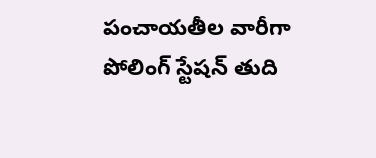పంచాయతీల వారీగా పోలింగ్‌ స్టేషన్‌ తుది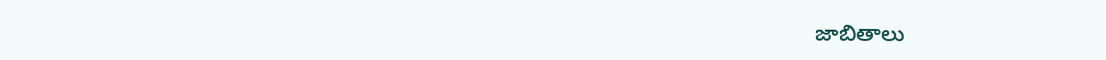జాబితాలు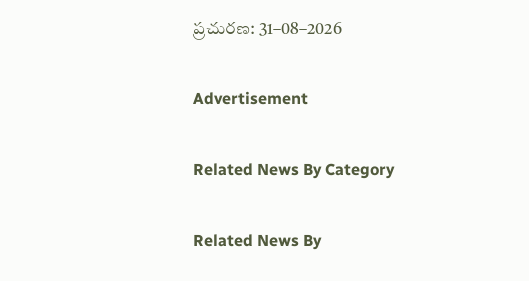ప్రచురణ: 31–08–2026

Advertisement

Related News By Category

Related News By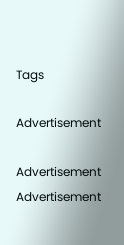Tags

Advertisement

Advertisement
Advertisement